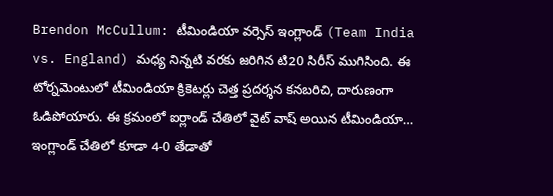Brendon McCullum: టీమిండియా వర్సెస్ ఇంగ్లాండ్ (Team India vs. England) మధ్య నిన్నటి వరకు జరిగిన టి20 సిరీస్ ముగిసింది. ఈ టోర్నమెంటులో టీమిండియా క్రికెటర్లు చెత్త ప్రదర్శన కనబరిచి, దారుణంగా ఓడిపోయారు. ఈ క్రమంలో ఐర్లాండ్ చేతిలో వైట్ వాష్ అయిన టీమిండియా… ఇంగ్లాండ్ చేతిలో కూడా 4-0 తేడాతో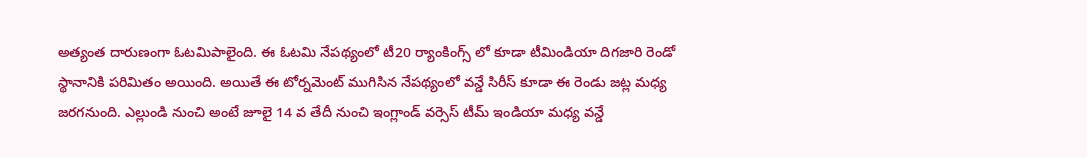అత్యంత దారుణంగా ఓటమిపాలైంది. ఈ ఓటమి నేపథ్యంలో టీ20 ర్యాంకింగ్స్ లో కూడా టీమిండియా దిగజారి రెండో స్థానానికి పరిమితం అయింది. అయితే ఈ టోర్నమెంట్ ముగిసిన నేపథ్యంలో వన్డే సిరీస్ కూడా ఈ రెండు జట్ల మధ్య జరగనుంది. ఎల్లుండి నుంచి అంటే జూలై 14 వ తేదీ నుంచి ఇంగ్లాండ్ వర్సెస్ టీమ్ ఇండియా మధ్య వన్డే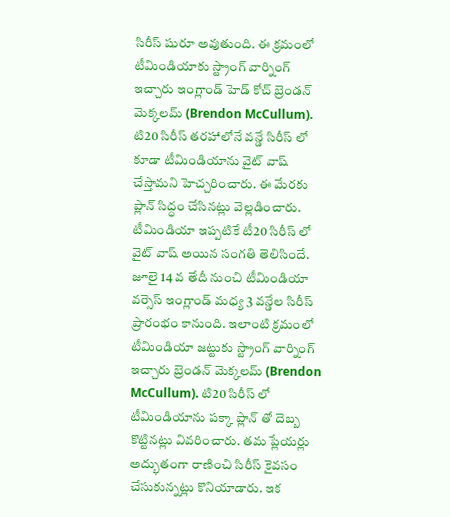సిరీస్ షురూ అవుతుంది. ఈ క్రమంలో టీమిండియాకు స్ట్రాంగ్ వార్నింగ్ ఇచ్చారు ఇంగ్లాండ్ హెడ్ కోచ్ బ్రెండన్ మెక్కలమ్ (Brendon McCullum). టి20 సిరీస్ తరహాలోనే వన్డే సిరీస్ లో కూడా టీమిండియాను వైట్ వాష్ చేస్తామని హెచ్చరించారు. ఈ మేరకు ప్లాన్ సిద్ధం చేసినట్లు వెల్లడించారు.
టీమిండియా ఇప్పటికే టీ20 సిరీస్ లో వైట్ వాష్ అయిన సంగతి తెలిసిందే. జూలై 14 వ తేదీ నుంచి టీమిండియా వర్సెస్ ఇంగ్లాండ్ మధ్య 3 వన్డేల సిరీస్ ప్రారంభం కానుంది. ఇలాంటి క్రమంలో టీమిండియా జట్టుకు స్ట్రాంగ్ వార్నింగ్ ఇచ్చారు బ్రెండన్ మెక్కలమ్ (Brendon McCullum). టి20 సిరీస్ లో టీమిండియాను పక్కా ప్లాన్ తో దెబ్బ కొట్టినట్లు వివరించారు. తమ ప్లేయర్లు అద్భుతంగా రాణించి సిరీస్ కైవసం చేసుకున్నట్లు కొనియాడారు. ఇక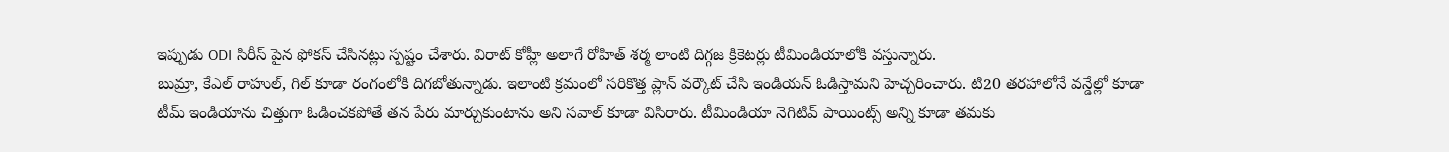ఇప్పుడు ODI సిరీస్ పైన ఫోకస్ చేసినట్లు స్పష్టం చేశారు. విరాట్ కోహ్లీ అలాగే రోహిత్ శర్మ లాంటి దిగ్గజ క్రికెటర్లు టీమిండియాలోకి వస్తున్నారు.
బుమ్రా, కేఎల్ రాహుల్, గిల్ కూడా రంగంలోకి దిగబోతున్నాడు. ఇలాంటి క్రమంలో సరికొత్త ప్లాన్ వర్కౌట్ చేసి ఇండియన్ ఓడిస్తామని హెచ్చరించారు. టి20 తరహాలోనే వన్డేల్లో కూడా టీమ్ ఇండియాను చిత్తుగా ఓడించకపోతే తన పేరు మార్చుకుంటాను అని సవాల్ కూడా విసిరారు. టీమిండియా నెగిటివ్ పాయింట్స్ అన్ని కూడా తమకు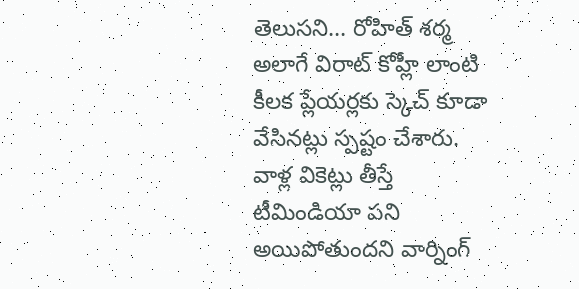తెలుసని… రోహిత్ శర్మ అలాగే విరాట్ కోహ్లీ లాంటి కీలక ప్లేయర్లకు స్కెచ్ కూడా వేసినట్లు స్పష్టం చేశారు. వాళ్ల వికెట్లు తీస్తే టీమిండియా పని అయిపోతుందని వార్నింగ్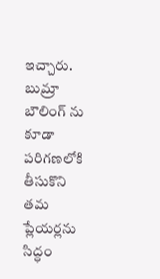ఇచ్చారు. బుమ్రా బౌలింగ్ ను కూడా పరిగణలోకి తీసుకొని తమ ప్లేయర్లను సిద్ధం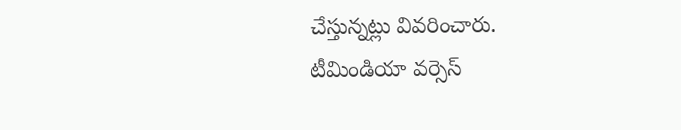చేస్తున్నట్లు వివరించారు.
టీమిండియా వర్సెస్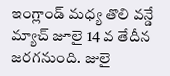ఇంగ్లాండ్ మధ్య తొలి వన్డే మ్యాచ్ జూలై 14 వ తేదీన జరగనుంది. జులై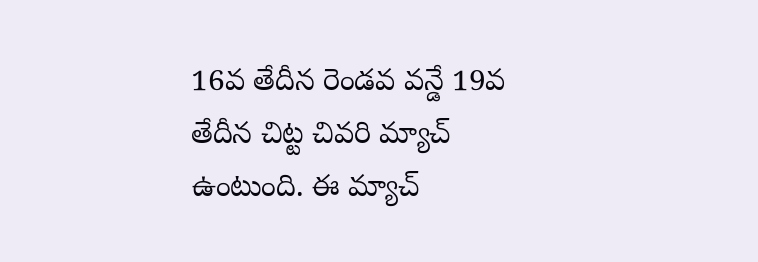16వ తేదీన రెండవ వన్డే 19వ తేదీన చిట్ట చివరి మ్యాచ్ ఉంటుంది. ఈ మ్యాచ్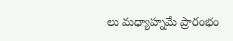లు మధ్యాహ్నమే ప్రారంభం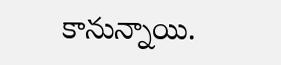కానున్నాయి.